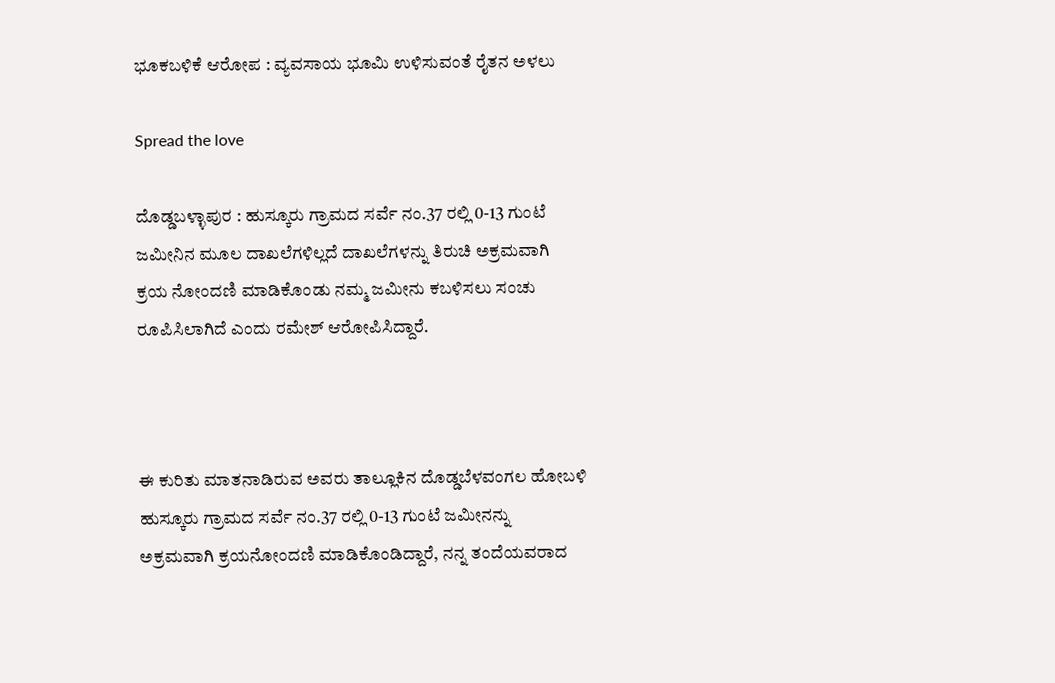ಭೂಕಬಳಿಕೆ ಆರೋಪ : ವ್ಯವಸಾಯ ಭೂಮಿ ಉಳಿಸುವಂತೆ ರೈತನ ಅಳಲು

Spread the love

ದೊಡ್ಡಬಳ್ಳಾಪುರ : ಹುಸ್ಕೂರು ಗ್ರಾಮದ ಸರ್ವೆ ನಂ.37 ರಲ್ಲಿ 0-13 ಗುಂಟೆ ಜಮೀನಿನ ಮೂಲ ದಾಖಲೆಗಳಿಲ್ಲದೆ ದಾಖಲೆಗಳನ್ನು ತಿರುಚಿ ಅಕ್ರಮವಾಗಿ ಕ್ರಯ ನೋಂದಣಿ ಮಾಡಿಕೊಂಡು ನಮ್ಮ ಜಮೀನು ಕಬಳಿಸಲು ಸಂಚು ರೂಪಿಸಿಲಾಗಿದೆ ಎಂದು ರಮೇಶ್ ಆರೋಪಿಸಿದ್ದಾರೆ.



ಈ ಕುರಿತು ಮಾತನಾಡಿರುವ ಅವರು ತಾಲ್ಲೂಕಿನ ದೊಡ್ಡಬೆಳವಂಗಲ ಹೋಬಳಿ ಹುಸ್ಕೂರು ಗ್ರಾಮದ ಸರ್ವೆ ನಂ.37 ರಲ್ಲಿ 0-13 ಗುಂಟೆ ಜಮೀನನ್ನು ಅಕ್ರಮವಾಗಿ ಕ್ರಯನೋಂದಣಿ ಮಾಡಿಕೊಂಡಿದ್ದಾರೆ, ನನ್ನ ತಂದೆಯವರಾದ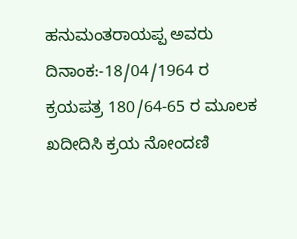ಹನುಮಂತರಾಯಪ್ಪ ಅವರು ದಿನಾಂಕ:-18/04/1964 ರ ಕ್ರಯಪತ್ರ 180/64-65 ರ ಮೂಲಕ ಖದೀದಿಸಿ ಕ್ರಯ ನೋಂದಣಿ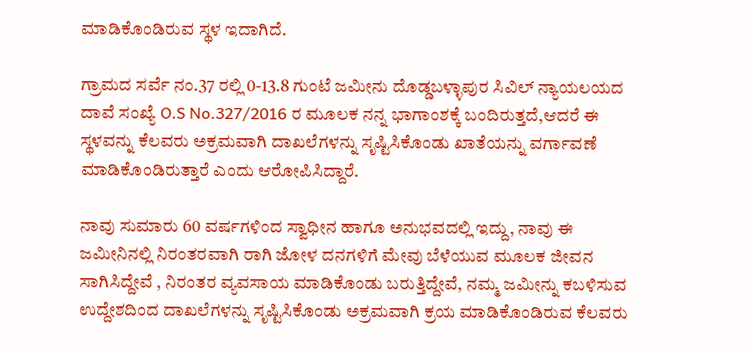ಮಾಡಿಕೊಂಡಿರುವ ಸ್ಥಳ ಇದಾಗಿದೆ.

ಗ್ರಾಮದ ಸರ್ವೆ ನಂ.37 ರಲ್ಲಿ 0-13.8 ಗುಂಟೆ ಜಮೀನು ದೊಡ್ಡಬಳ್ಳಾಪುರ ಸಿವಿಲ್ ನ್ಯಾಯಲಯದ ದಾವೆ ಸಂಖ್ಯೆ O.S No.327/2016 ರ ಮೂಲಕ ನನ್ನ ಭಾಗಾಂಶಕ್ಕೆ ಬಂದಿರುತ್ತದೆ,ಆದರೆ ಈ ಸ್ಥಳವನ್ನು ಕೆಲವರು ಅಕ್ರಮವಾಗಿ ದಾಖಲೆಗಳನ್ನು ಸೃಷ್ಟಿಸಿಕೊಂಡು ಖಾತೆಯನ್ನು ವರ್ಗಾವಣೆ ಮಾಡಿಕೊಂಡಿರುತ್ತಾರೆ ಎಂದು ಆರೋಪಿಸಿದ್ದಾರೆ.

ನಾವು ಸುಮಾರು 60 ವರ್ಷಗಳಿಂದ ಸ್ವಾಧೀನ ಹಾಗೂ ಅನುಭವದಲ್ಲಿ ಇದ್ದು, ನಾವು ಈ ಜಮೀನಿನಲ್ಲಿ ನಿರಂತರವಾಗಿ ರಾಗಿ ಜೋಳ ದನಗಳಿಗೆ ಮೇವು ಬೆಳೆಯುವ ಮೂಲಕ ಜೀವನ ಸಾಗಿಸಿದ್ದೇವೆ , ನಿರಂತರ ವ್ಯವಸಾಯ ಮಾಡಿಕೊಂಡು ಬರುತ್ತಿದ್ದೇವೆ, ನಮ್ಮ ಜಮೀನ್ನು ಕಬಳಿಸುವ ಉದ್ದೇಶದಿಂದ ದಾಖಲೆಗಳನ್ನು ಸೃಷ್ಟಿಸಿಕೊಂಡು ಅಕ್ರಮವಾಗಿ ಕ್ರಯ ಮಾಡಿಕೊಂಡಿರುವ ಕೆಲವರು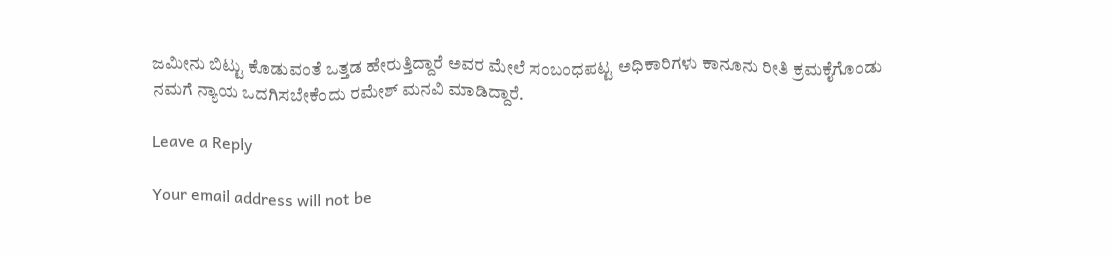ಜಮೀನು ಬಿಟ್ಟು ಕೊಡುವಂತೆ ಒತ್ತಡ ಹೇರುತ್ತಿದ್ದಾರೆ ಅವರ ಮೇಲೆ ಸಂಬಂಧಪಟ್ಟ ಅಧಿಕಾರಿಗಳು ಕಾನೂನು ರೀತಿ ಕ್ರಮಕೈಗೊಂಡು ನಮಗೆ ನ್ಯಾಯ ಒದಗಿಸಬೇಕೆಂದು ರಮೇಶ್ ಮನವಿ ಮಾಡಿದ್ದಾರೆ.

Leave a Reply

Your email address will not be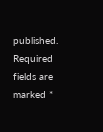published. Required fields are marked *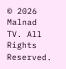© 2026 Malnad TV. All Rights Reserved.